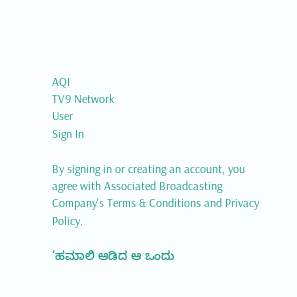AQI
TV9 Network
User
Sign In

By signing in or creating an account, you agree with Associated Broadcasting Company's Terms & Conditions and Privacy Policy.

‘ಹಮಾಲಿ ಆಡಿದ ಆ ಒಂದು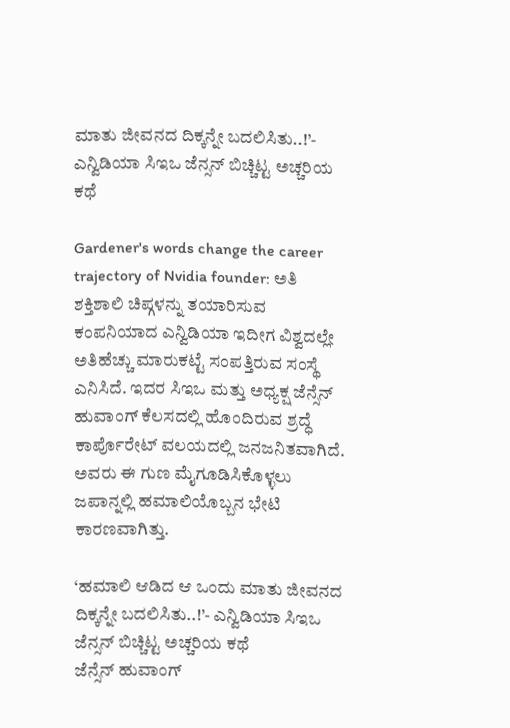ಮಾತು ಜೀವನದ ದಿಕ್ಕನ್ನೇ ಬದಲಿಸಿತು..!’- ಎನ್ವಿಡಿಯಾ ಸಿಇಒ ಜೆನ್ಸನ್ ಬಿಚ್ಚಿಟ್ಟ ಅಚ್ಚರಿಯ ಕಥೆ

Gardener's words change the career trajectory of Nvidia founder: ಅತಿ ಶಕ್ತಿಶಾಲಿ ಚಿಪ್ಗಳನ್ನು ತಯಾರಿಸುವ ಕಂಪನಿಯಾದ ಎನ್ವಿಡಿಯಾ ಇದೀಗ ವಿಶ್ವದಲ್ಲೇ ಅತಿಹೆಚ್ಚು ಮಾರುಕಟ್ಟೆ ಸಂಪತ್ತಿರುವ ಸಂಸ್ಥೆ ಎನಿಸಿದೆ. ಇದರ ಸಿಇಒ ಮತ್ತು ಅಧ್ಯಕ್ಷ ಜೆನ್ಸೆನ್ ಹುವಾಂಗ್ ಕೆಲಸದಲ್ಲಿ ಹೊಂದಿರುವ ಶ್ರದ್ಧೆ ಕಾರ್ಪೊರೇಟ್ ವಲಯದಲ್ಲಿ ಜನಜನಿತವಾಗಿದೆ. ಅವರು ಈ ಗುಣ ಮೈಗೂಡಿಸಿಕೊಳ್ಳಲು ಜಪಾನ್ನಲ್ಲಿ ಹಮಾಲಿಯೊಬ್ಬನ ಭೇಟಿ ಕಾರಣವಾಗಿತ್ತು.

‘ಹಮಾಲಿ ಆಡಿದ ಆ ಒಂದು ಮಾತು ಜೀವನದ ದಿಕ್ಕನ್ನೇ ಬದಲಿಸಿತು..!’- ಎನ್ವಿಡಿಯಾ ಸಿಇಒ ಜೆನ್ಸನ್ ಬಿಚ್ಚಿಟ್ಟ ಅಚ್ಚರಿಯ ಕಥೆ
ಜೆನ್ಸೆನ್ ಹುವಾಂಗ್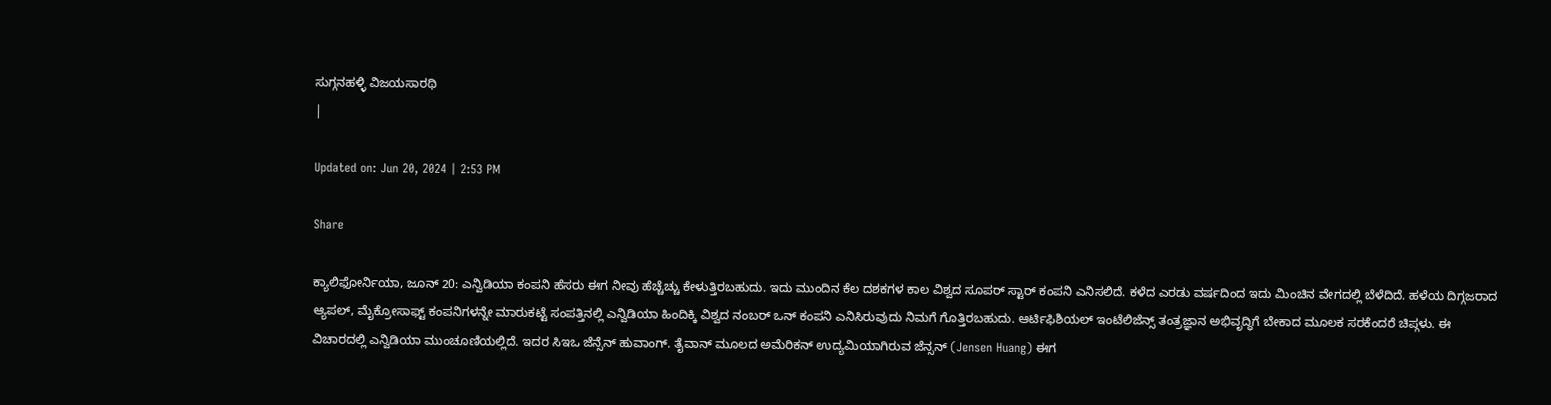ಸುಗ್ಗನಹಳ್ಳಿ ವಿಜಯಸಾರಥಿ
|

Updated on: Jun 20, 2024 | 2:53 PM

Share

ಕ್ಯಾಲಿಫೋರ್ನಿಯಾ, ಜೂನ್ 20: ಎನ್ವಿಡಿಯಾ ಕಂಪನಿ ಹೆಸರು ಈಗ ನೀವು ಹೆಚ್ಚೆಚ್ಚು ಕೇಳುತ್ತಿರಬಹುದು. ಇದು ಮುಂದಿನ ಕೆಲ ದಶಕಗಳ ಕಾಲ ವಿಶ್ವದ ಸೂಪರ್ ಸ್ಟಾರ್ ಕಂಪನಿ ಎನಿಸಲಿದೆ. ಕಳೆದ ಎರಡು ವರ್ಷದಿಂದ ಇದು ಮಿಂಚಿನ ವೇಗದಲ್ಲಿ ಬೆಳೆದಿದೆ. ಹಳೆಯ ದಿಗ್ಗಜರಾದ ಆ್ಯಪಲ್, ಮೈಕ್ರೋಸಾಫ್ಟ್ ಕಂಪನಿಗಳನ್ನೇ ಮಾರುಕಟ್ಟೆ ಸಂಪತ್ತಿನಲ್ಲಿ ಎನ್ವಿಡಿಯಾ ಹಿಂದಿಕ್ಕಿ ವಿಶ್ವದ ನಂಬರ್ ಒನ್ ಕಂಪನಿ ಎನಿಸಿರುವುದು ನಿಮಗೆ ಗೊತ್ತಿರಬಹುದು. ಆರ್ಟಿಫಿಶಿಯಲ್ ಇಂಟೆಲಿಜೆನ್ಸ್ ತಂತ್ರಜ್ಞಾನ ಅಭಿವೃದ್ಧಿಗೆ ಬೇಕಾದ ಮೂಲಕ ಸರಕೆಂದರೆ ಚಿಪ್ಗಳು. ಈ ವಿಚಾರದಲ್ಲಿ ಎನ್ವಿಡಿಯಾ ಮುಂಚೂಣಿಯಲ್ಲಿದೆ. ಇದರ ಸಿಇಒ ಜೆನ್ಸೆನ್ ಹುವಾಂಗ್. ತೈವಾನ್ ಮೂಲದ ಅಮೆರಿಕನ್ ಉದ್ಯಮಿಯಾಗಿರುವ ಜೆನ್ಸನ್ (Jensen Huang) ಈಗ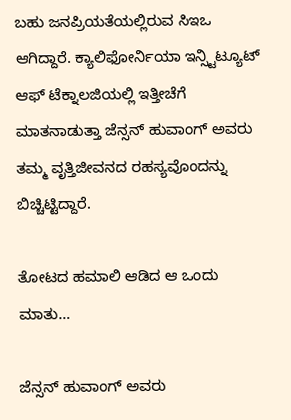ಬಹು ಜನಪ್ರಿಯತೆಯಲ್ಲಿರುವ ಸಿಇಒ ಆಗಿದ್ದಾರೆ. ಕ್ಯಾಲಿಫೋರ್ನಿಯಾ ಇನ್ಸ್ಟಿಟ್ಯೂಟ್ ಆಫ್ ಟೆಕ್ನಾಲಜಿಯಲ್ಲಿ ಇತ್ತೀಚೆಗೆ ಮಾತನಾಡುತ್ತಾ ಜೆನ್ಸನ್ ಹುವಾಂಗ್ ಅವರು ತಮ್ಮ ವೃತ್ತಿಜೀವನದ ರಹಸ್ಯವೊಂದನ್ನು ಬಿಚ್ಚಿಟ್ಟಿದ್ದಾರೆ.

ತೋಟದ ಹಮಾಲಿ ಆಡಿದ ಆ ಒಂದು ಮಾತು…

ಜೆನ್ಸನ್ ಹುವಾಂಗ್ ಅವರು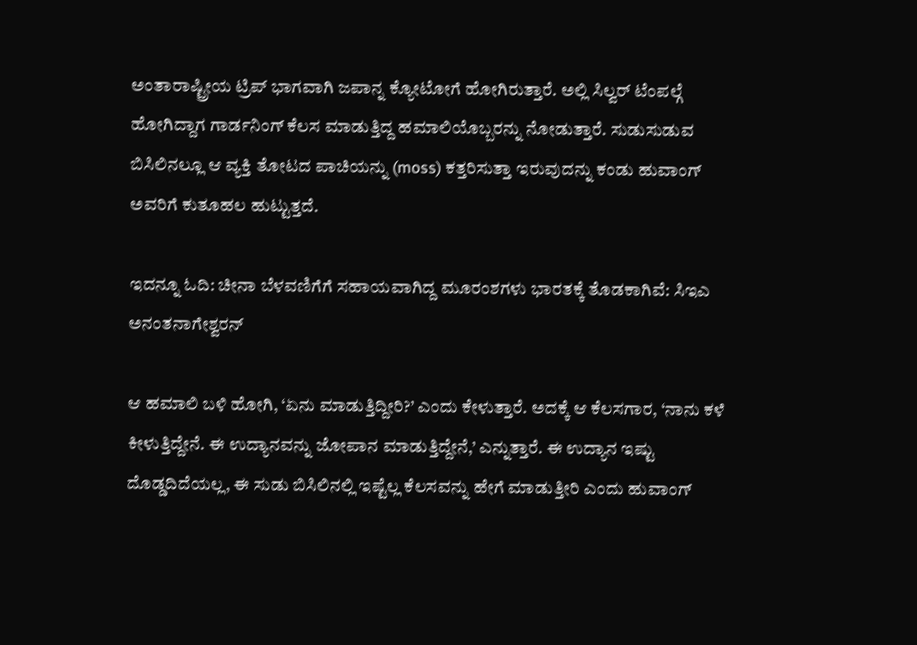ಅಂತಾರಾಷ್ಟ್ರೀಯ ಟ್ರಿಪ್ ಭಾಗವಾಗಿ ಜಪಾನ್ನ ಕ್ಯೋಟೋಗೆ ಹೋಗಿರುತ್ತಾರೆ. ಅಲ್ಲಿ ಸಿಲ್ವರ್ ಟೆಂಪಲ್ಗೆ ಹೋಗಿದ್ದಾಗ ಗಾರ್ಡನಿಂಗ್ ಕೆಲಸ ಮಾಡುತ್ತಿದ್ದ ಹಮಾಲಿಯೊಬ್ಬರನ್ನು ನೋಡುತ್ತಾರೆ. ಸುಡುಸುಡುವ ಬಿಸಿಲಿನಲ್ಲೂ ಆ ವ್ಯಕ್ತಿ ತೋಟದ ಪಾಚಿಯನ್ನು (moss) ಕತ್ತರಿಸುತ್ತಾ ಇರುವುದನ್ನು ಕಂಡು ಹುವಾಂಗ್ ಅವರಿಗೆ ಕುತೂಹಲ ಹುಟ್ಟುತ್ತದೆ.

ಇದನ್ನೂ ಓದಿ: ಚೀನಾ ಬೆಳವಣಿಗೆಗೆ ಸಹಾಯವಾಗಿದ್ದ ಮೂರಂಶಗಳು ಭಾರತಕ್ಕೆ ತೊಡಕಾಗಿವೆ: ಸಿಇಎ ಅನಂತನಾಗೇಶ್ವರನ್

ಆ ಹಮಾಲಿ ಬಳಿ ಹೋಗಿ, ‘ಏನು ಮಾಡುತ್ತಿದ್ದೀರಿ?’ ಎಂದು ಕೇಳುತ್ತಾರೆ. ಅದಕ್ಕೆ ಆ ಕೆಲಸಗಾರ, ‘ನಾನು ಕಳೆ ಕೀಳುತ್ತಿದ್ದೇನೆ. ಈ ಉದ್ಯಾನವನ್ನು ಜೋಪಾನ ಮಾಡುತ್ತಿದ್ದೇನೆ,’ ಎನ್ನುತ್ತಾರೆ. ಈ ಉದ್ಯಾನ ಇಷ್ಟು ದೊಡ್ಡದಿದೆಯಲ್ಲ, ಈ ಸುಡು ಬಿಸಿಲಿನಲ್ಲಿ ಇಷ್ಟೆಲ್ಲ ಕೆಲಸವನ್ನು ಹೇಗೆ ಮಾಡುತ್ತೀರಿ ಎಂದು ಹುವಾಂಗ್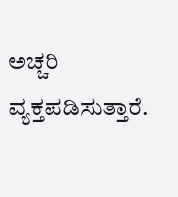ಅಚ್ಚರಿ ವ್ಯಕ್ತಪಡಿಸುತ್ತಾರೆ.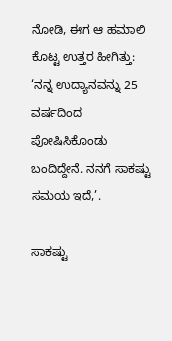ನೋಡಿ, ಈಗ ಆ ಹಮಾಲಿ ಕೊಟ್ಟ ಉತ್ತರ ಹೀಗಿತ್ತು: ‘ನನ್ನ ಉದ್ಯಾನವನ್ನು 25 ವರ್ಷದಿಂದ ಪೋಷಿಸಿಕೊಂಡು ಬಂದಿದ್ದೇನೆ. ನನಗೆ ಸಾಕಷ್ಟು ಸಮಯ ಇದೆ,’.

ಸಾಕಷ್ಟು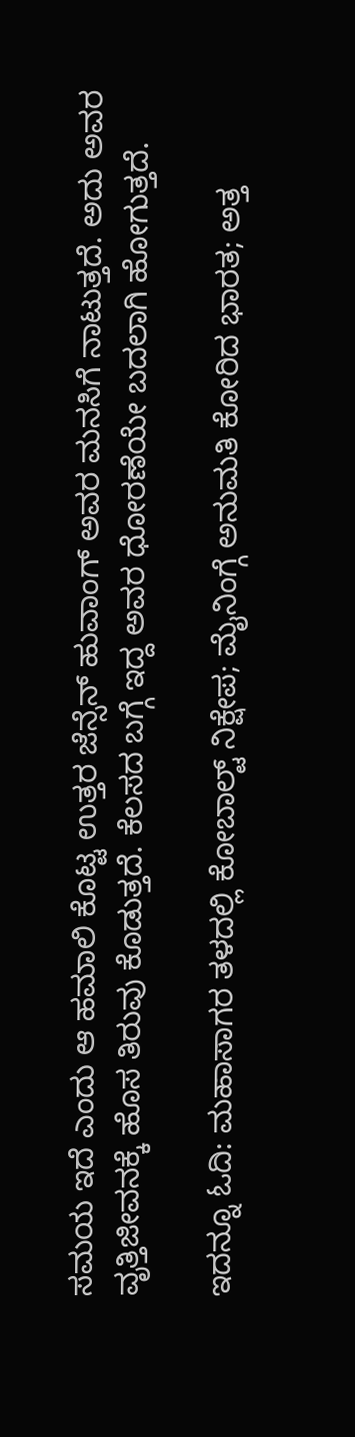ಸಮಯ ಇದೆ ಎಂದು ಆ ಹಮಾಲಿ ಕೊಟ್ಟ ಉತ್ತರ ಜೆನ್ಸೆನ್ ಹುವಾಂಗ್ ಅವರ ಮನಸಿಗೆ ನಾಟುತ್ತದೆ. ಅದು ಅವರ ವೃತ್ತಿಜೀವನಕ್ಕೆ ಹೊಸ ತಿರುವು ಕೊಡುತ್ತದೆ. ಕೆಲಸದ ಬಗ್ಗೆ ಇದ್ದ ಅವರ ಧೋರಣೆಯೇ ಬದಲಾಗಿ ಹೋಗುತ್ತದೆ.

ಇದನ್ನೂ ಓದಿ: ಮಹಾಸಾಗರ ತಳದಲ್ಲಿ ಕೋಬಾಲ್ಟ್ ನಿಕ್ಷೇಪ; ಮೈನಿಂಗ್ಗೆ ಅನುಮತಿ ಕೋರಿದ ಭಾರತ; ಅತ್ತ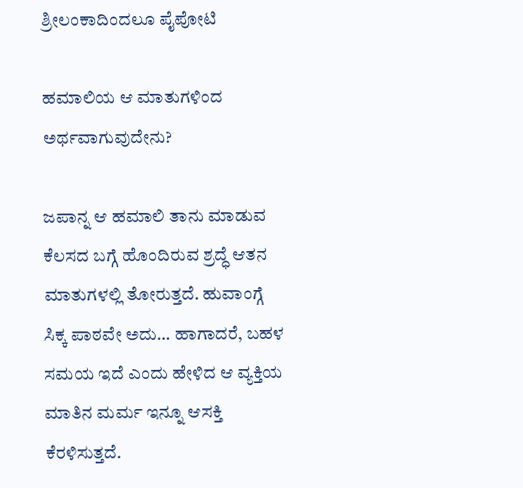ಶ್ರೀಲಂಕಾದಿಂದಲೂ ಪೈಪೋಟಿ

ಹಮಾಲಿಯ ಆ ಮಾತುಗಳಿಂದ ಅರ್ಥವಾಗುವುದೇನು?

ಜಪಾನ್ನ ಆ ಹಮಾಲಿ ತಾನು ಮಾಡುವ ಕೆಲಸದ ಬಗ್ಗೆ ಹೊಂದಿರುವ ಶ್ರದ್ಧೆ ಆತನ ಮಾತುಗಳಲ್ಲಿ ತೋರುತ್ತದೆ. ಹುವಾಂಗ್ಗೆ ಸಿಕ್ಕ ಪಾಠವೇ ಅದು… ಹಾಗಾದರೆ, ಬಹಳ ಸಮಯ ಇದೆ ಎಂದು ಹೇಳಿದ ಆ ವ್ಯಕ್ತಿಯ ಮಾತಿನ ಮರ್ಮ ಇನ್ನೂ ಆಸಕ್ತಿ ಕೆರಳಿಸುತ್ತದೆ.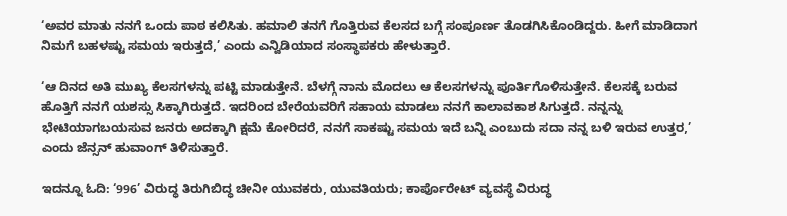‘ಅವರ ಮಾತು ನನಗೆ ಒಂದು ಪಾಠ ಕಲಿಸಿತು. ಹಮಾಲಿ ತನಗೆ ಗೊತ್ತಿರುವ ಕೆಲಸದ ಬಗ್ಗೆ ಸಂಪೂರ್ಣ ತೊಡಗಿಸಿಕೊಂಡಿದ್ದರು. ಹೀಗೆ ಮಾಡಿದಾಗ ನಿಮಗೆ ಬಹಳಷ್ಟು ಸಮಯ ಇರುತ್ತದೆ,’ ಎಂದು ಎನ್ವಿಡಿಯಾದ ಸಂಸ್ಥಾಪಕರು ಹೇಳುತ್ತಾರೆ.

‘ಆ ದಿನದ ಅತಿ ಮುಖ್ಯ ಕೆಲಸಗಳನ್ನು ಪಟ್ಟಿ ಮಾಡುತ್ತೇನೆ. ಬೆಳಗ್ಗೆ ನಾನು ಮೊದಲು ಆ ಕೆಲಸಗಳನ್ನು ಪೂರ್ತಿಗೊಳಿಸುತ್ತೇನೆ. ಕೆಲಸಕ್ಕೆ ಬರುವ ಹೊತ್ತಿಗೆ ನನಗೆ ಯಶಸ್ಸು ಸಿಕ್ಕಾಗಿರುತ್ತದೆ. ಇದರಿಂದ ಬೇರೆಯವರಿಗೆ ಸಹಾಯ ಮಾಡಲು ನನಗೆ ಕಾಲಾವಕಾಶ ಸಿಗುತ್ತದೆ. ನನ್ನನ್ನು ಭೇಟಿಯಾಗಬಯಸುವ ಜನರು ಅದಕ್ಕಾಗಿ ಕ್ಷಮೆ ಕೋರಿದರೆ, ನನಗೆ ಸಾಕಷ್ಟು ಸಮಯ ಇದೆ ಬನ್ನಿ ಎಂಬುದು ಸದಾ ನನ್ನ ಬಳಿ ಇರುವ ಉತ್ತರ,’ ಎಂದು ಜೆನ್ಸನ್ ಹುವಾಂಗ್ ತಿಳಿಸುತ್ತಾರೆ.

ಇದನ್ನೂ ಓದಿ: ‘996’ ವಿರುದ್ಧ ತಿರುಗಿಬಿದ್ಧ ಚೀನೀ ಯುವಕರು, ಯುವತಿಯರು; ಕಾರ್ಪೊರೇಟ್ ವ್ಯವಸ್ಥೆ ವಿರುದ್ಧ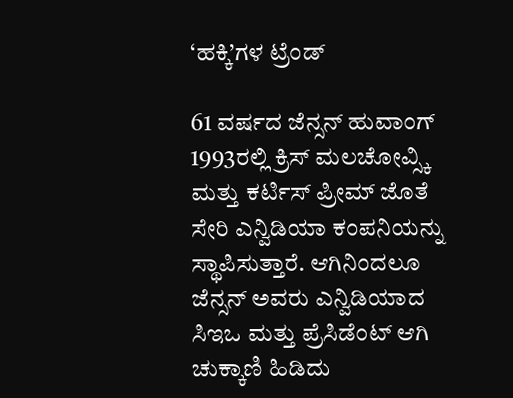‘ಹಕ್ಕಿ’ಗಳ ಟ್ರೆಂಡ್

61 ವರ್ಷದ ಜೆನ್ಸನ್ ಹುವಾಂಗ್ 1993ರಲ್ಲಿ ಕ್ರಿಸ್ ಮಲಚೋವ್ಸ್ಕಿ ಮತ್ತು ಕರ್ಟಿಸ್ ಪ್ರೀಮ್ ಜೊತೆ ಸೇರಿ ಎನ್ವಿಡಿಯಾ ಕಂಪನಿಯನ್ನು ಸ್ಥಾಪಿಸುತ್ತಾರೆ. ಆಗಿನಿಂದಲೂ ಜೆನ್ಸನ್ ಅವರು ಎನ್ವಿಡಿಯಾದ ಸಿಇಒ ಮತ್ತು ಪ್ರೆಸಿಡೆಂಟ್ ಆಗಿ ಚುಕ್ಕಾಣಿ ಹಿಡಿದು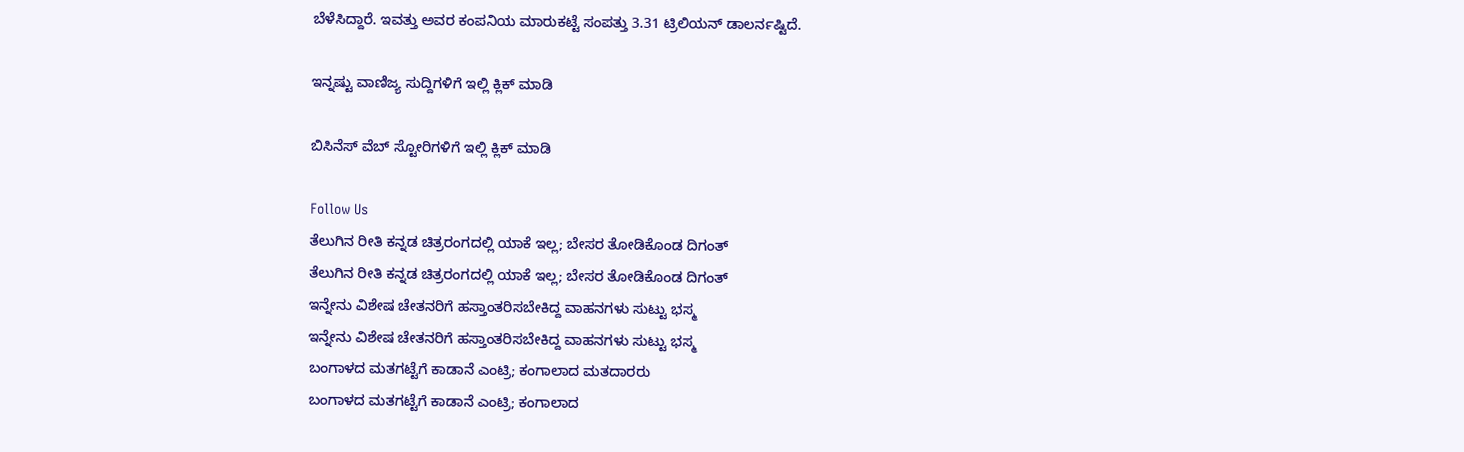ಬೆಳೆಸಿದ್ದಾರೆ. ಇವತ್ತು ಅವರ ಕಂಪನಿಯ ಮಾರುಕಟ್ಟೆ ಸಂಪತ್ತು 3.31 ಟ್ರಿಲಿಯನ್ ಡಾಲರ್ನಷ್ಟಿದೆ.

ಇನ್ನಷ್ಟು ವಾಣಿಜ್ಯ ಸುದ್ದಿಗಳಿಗೆ ಇಲ್ಲಿ ಕ್ಲಿಕ್ ಮಾಡಿ

ಬಿಸಿನೆಸ್ ವೆಬ್ ಸ್ಟೋರಿಗಳಿಗೆ ಇಲ್ಲಿ ಕ್ಲಿಕ್ ಮಾಡಿ

Follow Us
ತೆಲುಗಿನ ರೀತಿ ಕನ್ನಡ ಚಿತ್ರರಂಗದಲ್ಲಿ ಯಾಕೆ ಇಲ್ಲ; ಬೇಸರ ತೋಡಿಕೊಂಡ ದಿಗಂತ್
ತೆಲುಗಿನ ರೀತಿ ಕನ್ನಡ ಚಿತ್ರರಂಗದಲ್ಲಿ ಯಾಕೆ ಇಲ್ಲ; ಬೇಸರ ತೋಡಿಕೊಂಡ ದಿಗಂತ್
ಇನ್ನೇನು ವಿಶೇಷ ಚೇತನರಿಗೆ ಹಸ್ತಾಂತರಿಸಬೇಕಿದ್ದ ವಾಹನಗಳು ಸುಟ್ಟು ಭಸ್ಮ
ಇನ್ನೇನು ವಿಶೇಷ ಚೇತನರಿಗೆ ಹಸ್ತಾಂತರಿಸಬೇಕಿದ್ದ ವಾಹನಗಳು ಸುಟ್ಟು ಭಸ್ಮ
ಬಂಗಾಳದ ಮತಗಟ್ಟೆಗೆ ಕಾಡಾನೆ ಎಂಟ್ರಿ; ಕಂಗಾಲಾದ ಮತದಾರರು
ಬಂಗಾಳದ ಮತಗಟ್ಟೆಗೆ ಕಾಡಾನೆ ಎಂಟ್ರಿ; ಕಂಗಾಲಾದ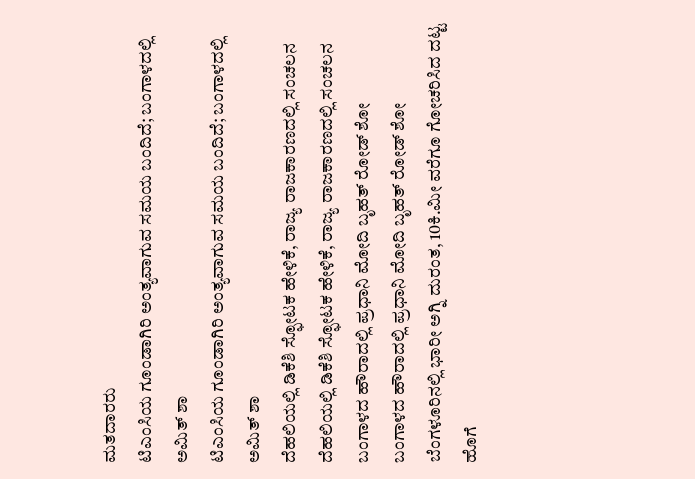ಮತದಾರರು
ಟಿಎಂಸಿಯ ಗೂಂಡಾಗಿರಿ ಅಂತ್ಯವಾಗುವ ಸಮಯ ಬಂದಿದೆ; ಬಂಗಾಳದಲ್ಲಿ ಅಮಿತ್ ಶಾ
ಟಿಎಂಸಿಯ ಗೂಂಡಾಗಿರಿ ಅಂತ್ಯವಾಗುವ ಸಮಯ ಬಂದಿದೆ; ಬಂಗಾಳದಲ್ಲಿ ಅಮಿತ್ ಶಾ
ದೆಹಲಿಯಲ್ಲಿ ಡಿಕೆಶಿ ಸ್ಫೋಟಕ ಹೇಳಿಕೆ, ರಾಜ್ಯ ರಾಜಕಾರಣದಲ್ಲಿ ಸಂಚಲನ
ದೆಹಲಿಯಲ್ಲಿ ಡಿಕೆಶಿ ಸ್ಫೋಟಕ ಹೇಳಿಕೆ, ರಾಜ್ಯ ರಾಜಕಾರಣದಲ್ಲಿ ಸಂಚಲನ
ಬಂಗಾಳದ ಹೌರಾದಲ್ಲಿ ಪ್ರಧಾನಿ ಮೋದಿ ಬೃಹತ್ ರೋಡ್ ಶೋ
ಬಂಗಾಳದ ಹೌರಾದಲ್ಲಿ ಪ್ರಧಾನಿ ಮೋದಿ ಬೃಹತ್ ರೋಡ್ ಶೋ
ಬೆಂಗಳೂರಿನಲ್ಲಿ ಭಾರೀ ಅಗ್ನಿ ದುರಂತ, 10ಕಿ.ಮೀ ವರೆಗೂ ಗೋಚರಿಸಿದ ದಟ್ಟ ಹೊಗೆ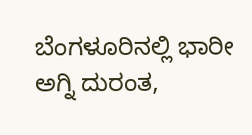ಬೆಂಗಳೂರಿನಲ್ಲಿ ಭಾರೀ ಅಗ್ನಿ ದುರಂತ,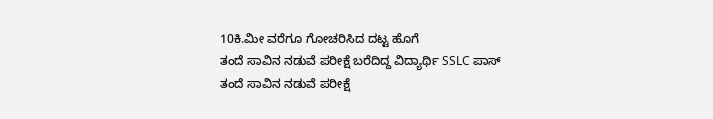10ಕಿ.ಮೀ ವರೆಗೂ ಗೋಚರಿಸಿದ ದಟ್ಟ ಹೊಗೆ
ತಂದೆ ಸಾವಿನ ನಡುವೆ ಪರೀಕ್ಷೆ ಬರೆದಿದ್ದ ವಿದ್ಯಾರ್ಥಿ SSLC ಪಾಸ್
ತಂದೆ ಸಾವಿನ ನಡುವೆ ಪರೀಕ್ಷೆ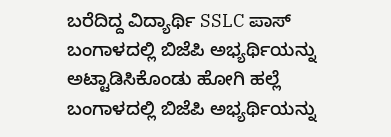ಬರೆದಿದ್ದ ವಿದ್ಯಾರ್ಥಿ SSLC ಪಾಸ್
ಬಂಗಾಳದಲ್ಲಿ ಬಿಜೆಪಿ ಅಭ್ಯರ್ಥಿಯನ್ನು ಅಟ್ಟಾಡಿಸಿಕೊಂಡು ಹೋಗಿ ಹಲ್ಲೆ
ಬಂಗಾಳದಲ್ಲಿ ಬಿಜೆಪಿ ಅಭ್ಯರ್ಥಿಯನ್ನು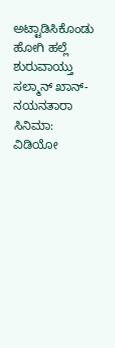ಅಟ್ಟಾಡಿಸಿಕೊಂಡು ಹೋಗಿ ಹಲ್ಲೆ
ಶುರುವಾಯ್ತು ಸಲ್ಮಾನ್ ಖಾನ್-ನಯನತಾರಾ ಸಿನಿಮಾ: ವಿಡಿಯೋ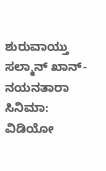ಶುರುವಾಯ್ತು ಸಲ್ಮಾನ್ ಖಾನ್-ನಯನತಾರಾ ಸಿನಿಮಾ: ವಿಡಿಯೋ